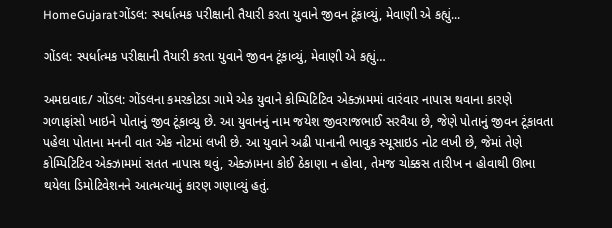HomeGujaratગોંડલ: સ્પર્ધાત્મક પરીક્ષાની તૈયારી કરતા યુવાને જીવન ટૂંકાવ્યું, મેવાણી એ કહ્યું...

ગોંડલ: સ્પર્ધાત્મક પરીક્ષાની તૈયારી કરતા યુવાને જીવન ટૂંકાવ્યું, મેવાણી એ કહ્યું…

અમદાવાદ/ ગોંડલ: ગોંડલના કમરકોટડા ગામે એક યુવાને કોમ્પિટિટિવ એક્ઝામમાં વારંવાર નાપાસ થવાના કારણે ગળાફાંસો ખાઇને પોતાનું જીવ ટૂંકાવ્યુ છે. આ યુવાનનું નામ જયેશ જીવરાજભાઈ સરવૈયા છે, જેણે પોતાનું જીવન ટૂંકાવતા પહેલા પોતાના મનની વાત એક નોટમાં લખી છે. આ યુવાને અઢી પાનાની ભાવુક સ્યૂસાઇડ નોટ લખી છે, જેમાં તેણે કોમ્પિટિટિવ એક્ઝામમાં સતત નાપાસ થવું, એક્ઝામના કોઈ ઠેકાણા ન હોવા, તેમજ ચોક્કસ તારીખ ન હોવાથી ઊભા થયેલા ડિમોટિવેશનને આત્મત્યાનું કારણ ગણાવ્યું હતું.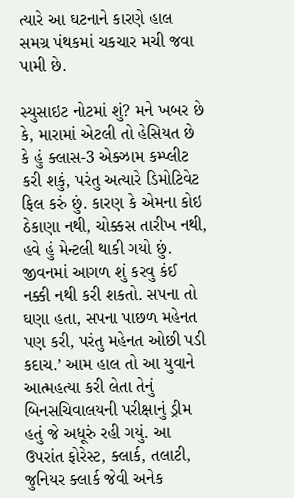ત્યારે આ ઘટનાને કારણે હાલ સમગ્ર પંથકમાં ચકચાર મચી જવા પામી છે.

સ્યુસાઇટ નોટમાં શું? મને ખબર છે કે, મારામાં એટલી તો હેસિયત છે કે હું ક્લાસ-3 એક્ઝામ કમ્પ્લીટ કરી શકું, પરંતુ અત્યારે ડિમોટિવેટ ફિલ કરું છું. કારણ કે એમના કોઇ ઠેકાણા નથી, ચોક્કસ તારીખ નથી, હવે હું મેન્ટલી થાકી ગયો છું. જીવનમાં આગળ શું કરવુ કંઈ નક્કી નથી કરી શકતો. સપના તો ઘણા હતા, સપના પાછળ મહેનત પણ કરી, પરંતુ મહેનત ઓછી પડી કદાચ.’ આમ હાલ તો આ યુવાને આત્મહત્યા કરી લેતા તેનું બિનસચિવાલયની પરીક્ષાનું ડ્રીમ હતું જે અધૂરું રહી ગયું. આ ઉપરાંત ફોરેસ્ટ, ક્લાર્ક, તલાટી, જુનિયર ક્લાર્ક જેવી અનેક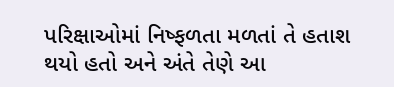પરિક્ષાઓમાં નિષ્ફળતા મળતાં તે હતાશ થયો હતો અને અંતે તેણે આ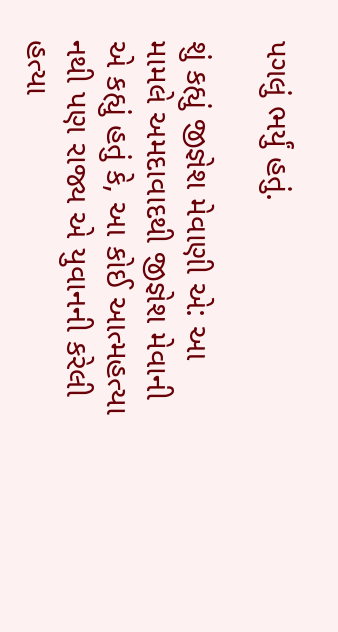પગલું ભર્યું હતું.

શું કહ્યું જીજ્ઞેશ મેવાણી એ: આ મામલે અમદાવાદથી જીજ્ઞેશ મેવાની એ કહ્યું હતું કે, આ કોઈ આત્મહત્યા નથી પણ રાજ્ય એ યુવાનની કરેલી હત્યા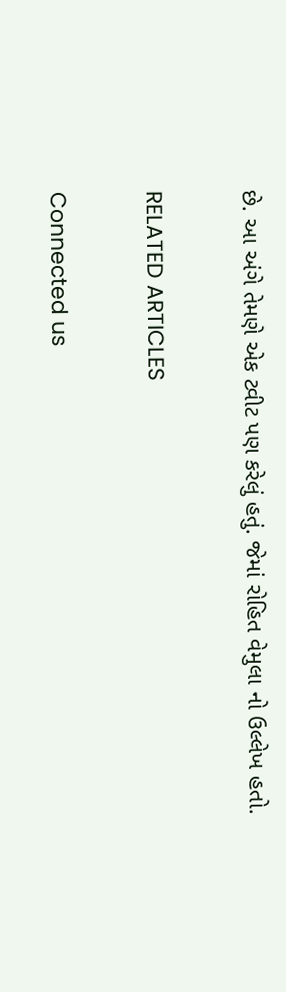છે. આ અંગે તેમણે એક ટ્વીટ પણ કરેલું હતું. જેમાં રોહિત વેમુલા નો ઉલ્લેખ હતો.

RELATED ARTICLES

Connected us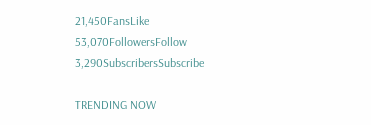21,450FansLike
53,070FollowersFollow
3,290SubscribersSubscribe

TRENDING NOW